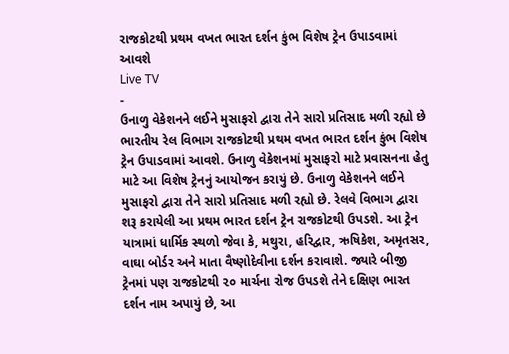રાજકોટથી પ્રથમ વખત ભારત દર્શન કુંભ વિશેષ ટ્રેન ઉપાડવામાં આવશે
Live TV
-
ઉનાળુ વેકેશનને લઈને મુસાફરો દ્વારા તેને સારો પ્રતિસાદ મળી રહ્યો છે
ભારતીય રેલ વિભાગ રાજકોટથી પ્રથમ વખત ભારત દર્શન કુંભ વિશેષ ટ્રેન ઉપાડવામાં આવશે. ઉનાળુ વેકેશનમાં મુસાફરો માટે પ્રવાસનના હેતુ માટે આ વિશેષ ટ્રેનનું આયોજન કરાયું છે. ઉનાળુ વેકેશનને લઈને મુસાફરો દ્વારા તેને સારો પ્રતિસાદ મળી રહ્યો છે. રેલવે વિભાગ દ્વારા શરૂ કરાયેલી આ પ્રથમ ભારત દર્શન ટ્રેન રાજકોટથી ઉપડશે. આ ટ્રેન યાત્રામાં ધાર્મિક સ્થળો જેવા કે, મથુરા, હરિદ્વાર, ઋષિકેશ, અમૃતસર, વાઘા બોર્ડર અને માતા વૈષ્ણોદેવીના દર્શન કરાવાશે. જ્યારે બીજી ટ્રેનમાં પણ રાજકોટથી ૨૦ માર્ચના રોજ ઉપડશે તેને દક્ષિણ ભારત દર્શન નામ અપાયું છે, આ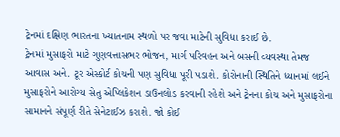ટ્રેનમાં દક્ષિણ ભારતના ખ્યાતનામ સ્થળો પર જવા માટેની સુવિધા કરાઈ છે.
ટ્રેનમાં મુસાફરો માટે ગુણવત્તાસભર ભોજન, માર્ગ પરિવહન અને બસની વ્યવસ્થા તેમજ આવાસ અને. ટૂર એસ્કોર્ટ કોચની પણ સુવિધા પૂરી પડાશે. કોરોનાની સ્થિતિને ધ્યાનમાં લઈને મુસાફરોને આરોગ્ય સેતુ એપ્લિકેશન ડાઉનલોડ કરવાની રહેશે અને ટ્રેનના કોચ અને મુસાફરોના સામાનને સંપૂર્ણ રીતે સેનેટાઈઝ કરાશે. જો કોઈ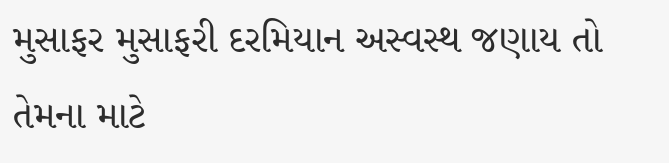મુસાફર મુસાફરી દરમિયાન અસ્વસ્થ જણાય તો તેમના માટે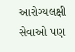આરોગ્યલક્ષી સેવાઓ પણ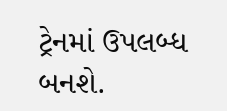ટ્રેનમાં ઉપલબ્ધ બનશે.